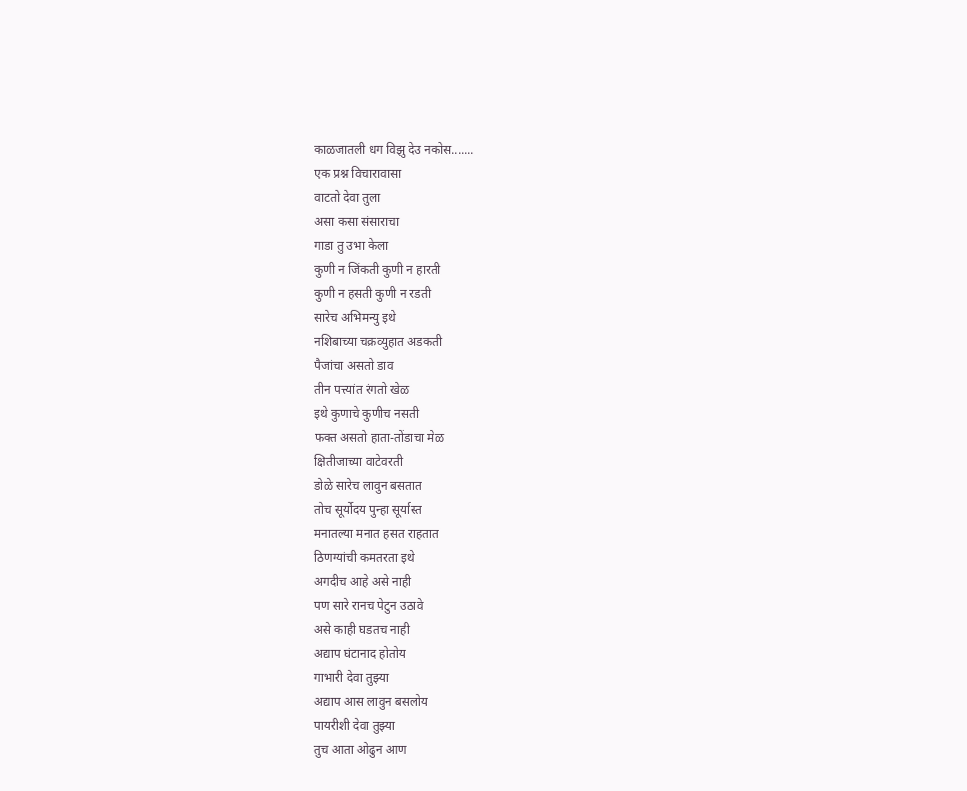काळजातली धग विझु देउ नकोस.......
एक प्रश्न विचारावासा
वाटतो देवा तुला
असा कसा संसाराचा
गाडा तु उभा केला
कुणी न जिंकती कुणी न हारती
कुणी न हसती कुणी न रडती
सारेच अभिमन्यु इथे
नशिबाच्या चक्रव्युहात अडकती
पैजांचा असतो डाव
तीन पत्त्यांत रंगतो खेळ
इथे कुणाचे कुणीच नसती
फक्त असतो हाता-तोंडाचा मेळ
क्षितीजाच्या वाटेवरती
डोळे सारेच लावुन बसतात
तोच सूर्योदय पुन्हा सूर्यास्त
मनातल्या मनात हसत राहतात
ठिणग्यांची कमतरता इथे
अगदीच आहे असे नाही
पण सारे रानच पेटुन उठावे
असे काही घडतच नाही
अद्याप घंटानाद होतोय
गाभारी देवा तुझ्या
अद्याप आस लावुन बसलोय
पायरीशी देवा तुझ्या
तुच आता ओढुन आण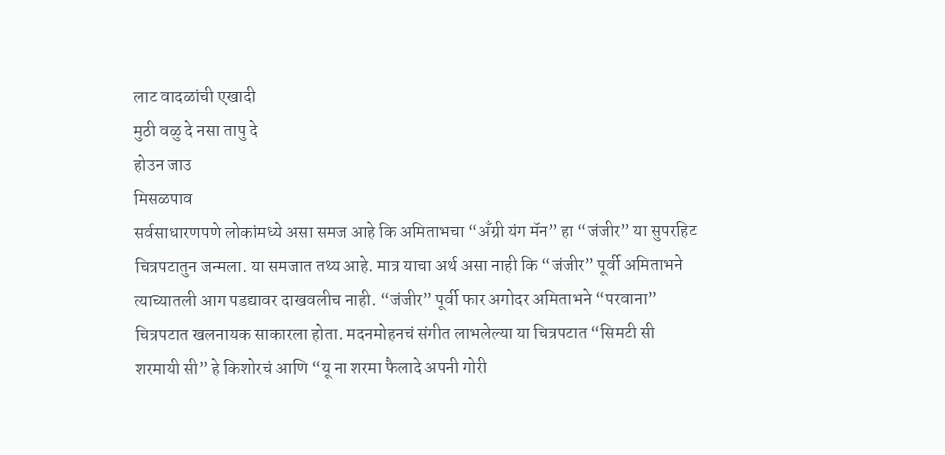लाट वादळांची एखादी
मुठी वळु दे नसा तापु दे
होउन जाउ
मिसळपाव
सर्वसाधारणपणे लोकांमध्ये असा समज आहे कि अमिताभचा “अँग्री यंग मॅन” हा “जंजीर” या सुपरहिट चित्रपटातुन जन्मला. या समजात तथ्य आहे. मात्र याचा अर्थ असा नाही कि “जंजीर” पूर्वी अमिताभने त्याच्यातली आग पडद्यावर दाखवलीच नाही. “जंजीर” पूर्वी फार अगोदर अमिताभने “परवाना” चित्रपटात खलनायक साकारला होता. मदनमोहनचं संगीत लाभलेल्या या चित्रपटात “सिमटी सी शरमायी सी” हे किशोरचं आणि “यू ना शरमा फैलादे अपनी गोरी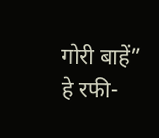गोरी बाहें” हे रफी-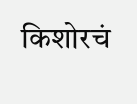किशोरचं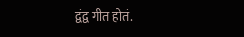द्वंद्व गीत होतं.